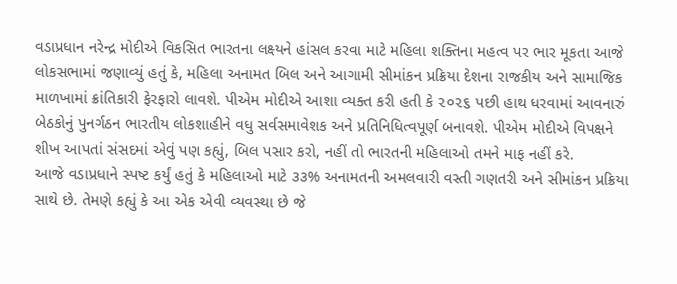વડાપ્રધાન નરેન્દ્ર મોદીએ વિકસિત ભારતના લક્ષ્યને હાંસલ કરવા માટે મહિલા શક્તિના મહત્વ પર ભાર મૂકતા આજે લોકસભામાં જણાવ્યું હતું કે, મહિલા અનામત બિલ અને આગામી સીમાંકન પ્રક્રિયા દેશના રાજકીય અને સામાજિક માળખામાં ક્રાંતિકારી ફેરફારો લાવશે. પીએમ મોદીએ આશા વ્યક્ત કરી હતી કે ૨૦૨૬ પછી હાથ ધરવામાં આવનારું બેઠકોનું પુનર્ગઠન ભારતીય લોકશાહીને વધુ સર્વસમાવેશક અને પ્રતિનિધિત્વપૂર્ણ બનાવશે. પીએમ મોદીએ વિપક્ષને શીખ આપતાં સંસદમાં એવું પણ કહ્યું, બિલ પસાર કરો, નહીં તો ભારતની મહિલાઓ તમને માફ નહીં કરે.
આજે વડાપ્રધાને સ્પષ્ટ કર્યું હતું કે મહિલાઓ માટે ૩૩% અનામતની અમલવારી વસ્તી ગણતરી અને સીમાંકન પ્રક્રિયા સાથે છે. તેમણે કહ્યું કે આ એક એવી વ્યવસ્થા છે જે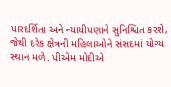પારદર્શિતા અને ન્યાયીપણાને સુનિશ્ચિત કરશે, જેથી દરેક ક્ષેત્રની મહિલાઓને સંસદમાં યોગ્ય સ્થાન મળે. પીએમ મોદીએ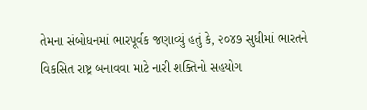તેમના સંબોધનમાં ભારપૂર્વક જણાવ્યું હતું કે, ૨૦૪૭ સુધીમાં ભારતને વિકસિત રાષ્ટ્ર બનાવવા માટે નારી શક્તિનો સહયોગ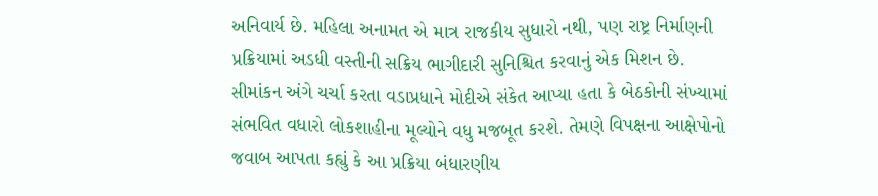અનિવાર્ય છે. મહિલા અનામત એ માત્ર રાજકીય સુધારો નથી, પણ રાષ્ટ્ર નિર્માણની પ્રક્રિયામાં અડધી વસ્તીની સક્રિય ભાગીદારી સુનિશ્ચિત કરવાનું એક મિશન છે.
સીમાંકન અંગે ચર્ચા કરતા વડાપ્રધાને મોદીએ સંકેત આપ્યા હતા કે બેઠકોની સંખ્યામાં સંભવિત વધારો લોકશાહીના મૂલ્યોને વધુ મજબૂત કરશે. તેમણે વિપક્ષના આક્ષેપોનો જવાબ આપતા કહ્યું કે આ પ્રક્રિયા બંધારણીય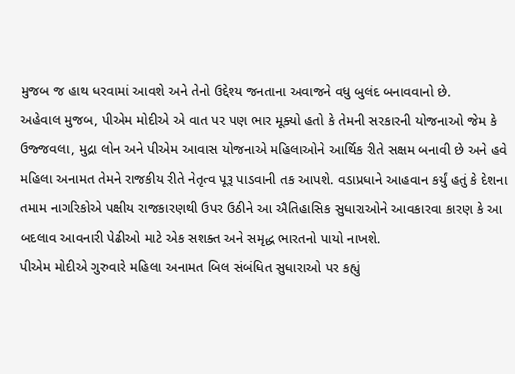મુજબ જ હાથ ધરવામાં આવશે અને તેનો ઉદ્દેશ્ય જનતાના અવાજને વધુ બુલંદ બનાવવાનો છે.
અહેવાલ મુજબ, પીએમ મોદીએ એ વાત પર પણ ભાર મૂક્યો હતો કે તેમની સરકારની યોજનાઓ જેમ કે ઉજ્જવલા, મુદ્રા લોન અને પીએમ આવાસ યોજનાએ મહિલાઓને આર્થિક રીતે સક્ષમ બનાવી છે અને હવે મહિલા અનામત તેમને રાજકીય રીતે નેતૃત્વ પૂરૂ પાડવાની તક આપશે. વડાપ્રધાને આહવાન કર્યું હતું કે દેશના તમામ નાગરિકોએ પક્ષીય રાજકારણથી ઉપર ઉઠીને આ ઐતિહાસિક સુધારાઓને આવકારવા કારણ કે આ બદલાવ આવનારી પેઢીઓ માટે એક સશક્ત અને સમૃદ્ધ ભારતનો પાયો નાખશે.
પીએમ મોદીએ ગુરુવારે મહિલા અનામત બિલ સંબંધિત સુધારાઓ પર કહ્યું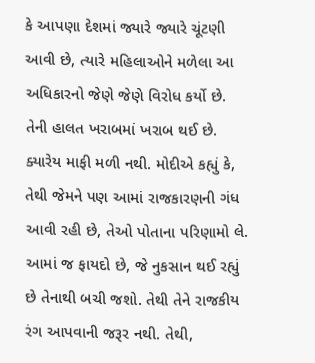કે આપણા દેશમાં જ્યારે જ્યારે ચૂંટણી આવી છે, ત્યારે મહિલાઓને મળેલા આ અધિકારનો જેણે જેણે વિરોધ કર્યો છે. તેની હાલત ખરાબમાં ખરાબ થઈ છે. ક્યારેય માફી મળી નથી. મોદીએ કહ્યું કે, તેથી જેમને પણ આમાં રાજકારણની ગંધ આવી રહી છે, તેઓ પોતાના પરિણામો લે. આમાં જ ફાયદો છે, જે નુકસાન થઈ રહ્યું છે તેનાથી બચી જશો. તેથી તેને રાજકીય રંગ આપવાની જરૂર નથી. તેથી,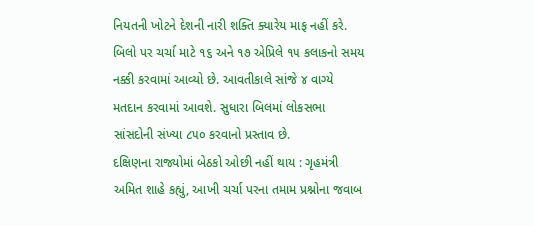નિયતની ખોટને દેશની નારી શક્તિ ક્યારેય માફ નહીં કરે.
બિલો પર ચર્ચા માટે ૧૬ અને ૧૭ એપ્રિલે ૧૫ કલાકનો સમય નક્કી કરવામાં આવ્યો છે. આવતીકાલે સાંજે ૪ વાગ્યે મતદાન કરવામાં આવશે. સુધારા બિલમાં લોકસભા સાંસદોની સંખ્યા ૮૫૦ કરવાનો પ્રસ્તાવ છે.
દક્ષિણના રાજ્યોમાં બેઠકો ઓછી નહીં થાય : ગૃહમંત્રી
અમિત શાહે કહ્યું, આખી ચર્ચા પરના તમામ પ્રશ્નોના જવાબ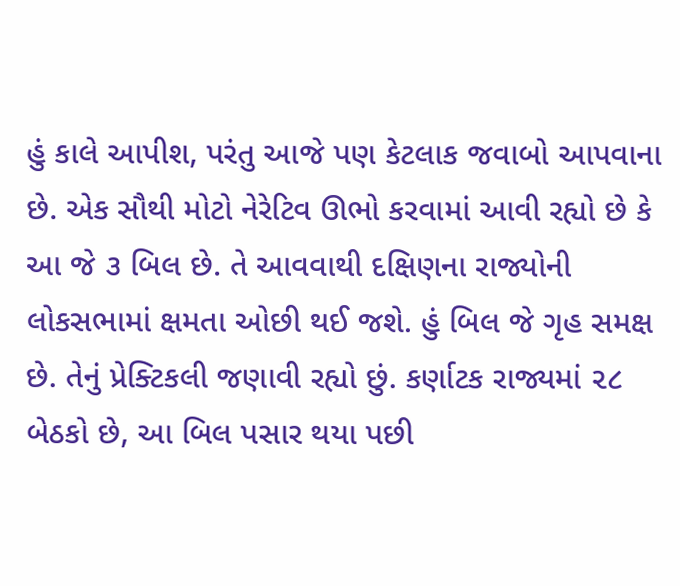હું કાલે આપીશ, પરંતુ આજે પણ કેટલાક જવાબો આપવાના છે. એક સૌથી મોટો નેરેટિવ ઊભો કરવામાં આવી રહ્યો છે કે આ જે ૩ બિલ છે. તે આવવાથી દક્ષિણના રાજ્યોની લોકસભામાં ક્ષમતા ઓછી થઈ જશે. હું બિલ જે ગૃહ સમક્ષ છે. તેનું પ્રેક્ટિકલી જણાવી રહ્યો છું. કર્ણાટક રાજ્યમાં ૨૮ બેઠકો છે, આ બિલ પસાર થયા પછી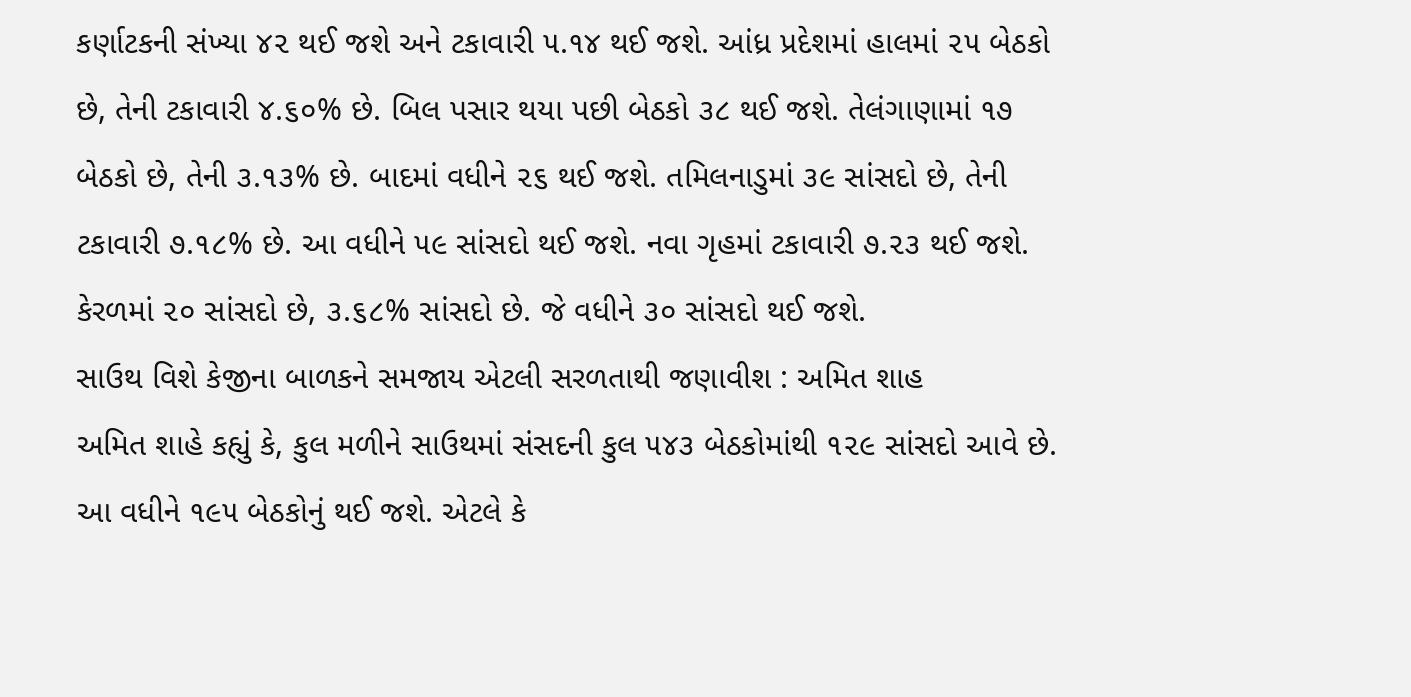કર્ણાટકની સંખ્યા ૪૨ થઈ જશે અને ટકાવારી ૫.૧૪ થઈ જશે. આંધ્ર પ્રદેશમાં હાલમાં ૨૫ બેઠકો છે, તેની ટકાવારી ૪.૬૦% છે. બિલ પસાર થયા પછી બેઠકો ૩૮ થઈ જશે. તેલંગાણામાં ૧૭ બેઠકો છે, તેની ૩.૧૩% છે. બાદમાં વધીને ૨૬ થઈ જશે. તમિલનાડુમાં ૩૯ સાંસદો છે, તેની ટકાવારી ૭.૧૮% છે. આ વધીને ૫૯ સાંસદો થઈ જશે. નવા ગૃહમાં ટકાવારી ૭.૨૩ થઈ જશે. કેરળમાં ૨૦ સાંસદો છે, ૩.૬૮% સાંસદો છે. જે વધીને ૩૦ સાંસદો થઈ જશે.
સાઉથ વિશે કેજીના બાળકને સમજાય એટલી સરળતાથી જણાવીશ : અમિત શાહ
અમિત શાહે કહ્યું કે, કુલ મળીને સાઉથમાં સંસદની કુલ ૫૪૩ બેઠકોમાંથી ૧૨૯ સાંસદો આવે છે. આ વધીને ૧૯૫ બેઠકોનું થઈ જશે. એટલે કે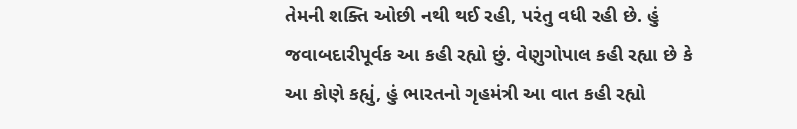તેમની શક્તિ ઓછી નથી થઈ રહી, પરંતુ વધી રહી છે. હું જવાબદારીપૂર્વક આ કહી રહ્યો છું. વેણુગોપાલ કહી રહ્યા છે કે આ કોણે કહ્યું, હું ભારતનો ગૃહમંત્રી આ વાત કહી રહ્યો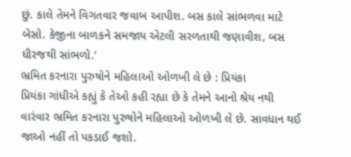છું. કાલે તેમને વિગતવાર જવાબ આપીશ. બસ કાલે સાંભળવા માટે બેસો. કેજીના બાળકને સમજાય એટલી સરળતાથી જણાવીશ, બસ ધીરજથી સાંભળો.’
ભ્રમિત કરનારા પુરુષોને મહિલાઓ ઓળખી લે છે : પ્રિયંકા
પ્રિયંકા ગાંધીએ કહ્યું કે તેઓ કહી રહ્યા છે કે તેમને આનો શ્રેય નથી વારંવાર ભ્રમિત કરનારા પુરુષોને મહિલાઓ ઓળખી લે છે. સાવધાન થઈ જાઓ નહીં તો પકડાઈ જશો.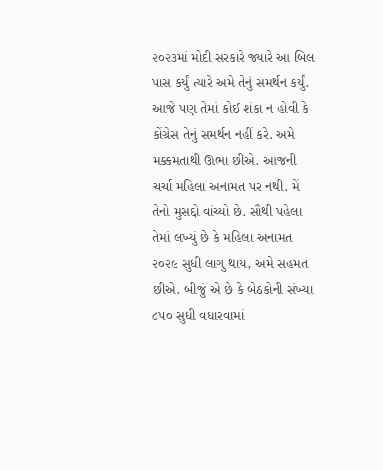૨૦૨૩માં મોદી સરકારે જ્યારે આ બિલ પાસ કર્યું ત્યારે અમે તેનું સમર્થન કર્યું. આજે પણ તેમાં કોઈ શંકા ન હોવી કે કોંગ્રેસ તેનું સમર્થન નહીં કરે. અમે મક્કમતાથી ઊભા છીએ. આજની ચર્ચા મહિલા અનામત પર નથી. મેં તેનો મુસદ્દો વાંચ્યો છે. સૌથી પહેલા તેમાં લખ્યું છે કે મહિલા અનામત ૨૦૨૯ સુધી લાગુ થાય, અમે સહમત છીએ. બીજું એ છે કે બેઠકોની સંખ્યા ૮૫૦ સુધી વધારવામાં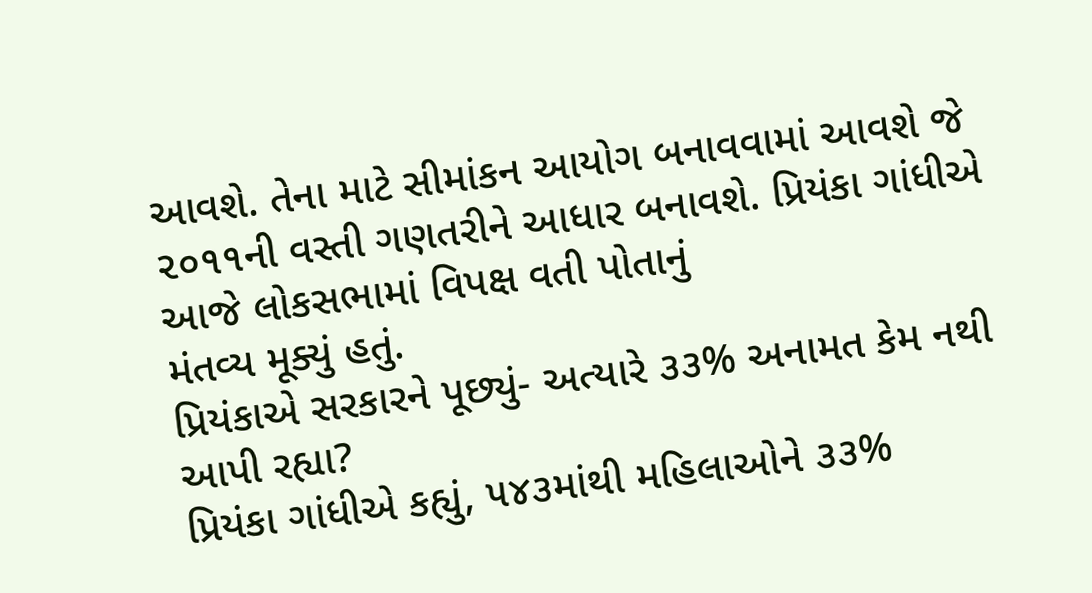આવશે. તેના માટે સીમાંકન આયોગ બનાવવામાં આવશે જે ૨૦૧૧ની વસ્તી ગણતરીને આધાર બનાવશે. પ્રિયંકા ગાંધીએ આજે લોકસભામાં વિપક્ષ વતી પોતાનું
મંતવ્ય મૂક્યું હતું.
પ્રિયંકાએ સરકારને પૂછ્યું- અત્યારે ૩૩% અનામત કેમ નથી આપી રહ્યા?
પ્રિયંકા ગાંધીએ કહ્યું, ૫૪૩માંથી મહિલાઓને ૩૩%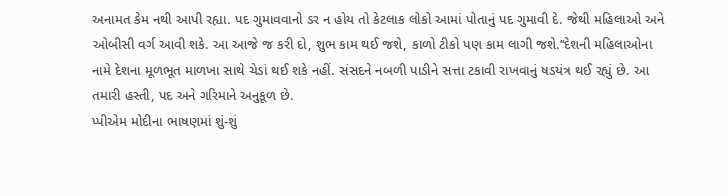અનામત કેમ નથી આપી રહ્યા. પદ ગુમાવવાનો ડર ન હોય તો કેટલાક લોકો આમાં પોતાનું પદ ગુમાવી દે. જેથી મહિલાઓ અને ઓબીસી વર્ગ આવી શકે. આ આજે જ કરી દો, શુભ કામ થઈ જશે, કાળો ટીકો પણ કામ લાગી જશે.’‘દેશની મહિલાઓના નામે દેશના મૂળભૂત માળખા સાથે ચેડાં થઈ શકે નહીં. સંસદને નબળી પાડીને સત્તા ટકાવી રાખવાનું ષડયંત્ર થઈ રહ્યું છે. આ તમારી હસ્તી, પદ અને ગરિમાને અનુકૂળ છે.
પ્પીએમ મોદીના ભાષણમાં શું-શું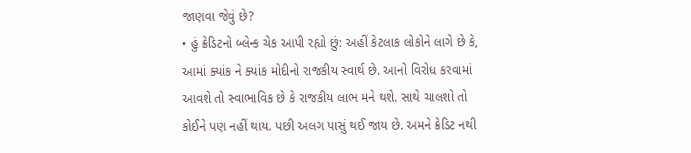જાણવા જેવું છે?
• હું ક્રેડિટનો બ્લેન્ક ચેક આપી રહ્યો છું: અહીં કેટલાક લોકોને લાગે છે કે, આમાં ક્યાંક ને ક્યાંક મોદીનો રાજકીય સ્વાર્થ છે. આનો વિરોધ કરવામાં આવશે તો સ્વાભાવિક છે કે રાજકીય લાભ મને થશે. સાથે ચાલશો તો કોઈને પણ નહીં થાય. પછી અલગ પાસું થઈ જાય છે. અમને ક્રેડિટ નથી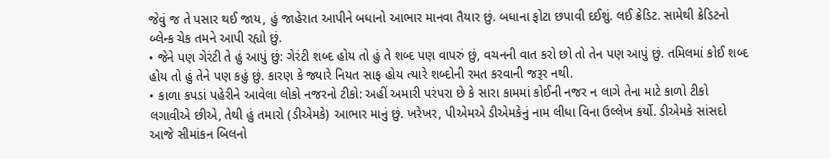જેવું જ તે પસાર થઈ જાય, હું જાહેરાત આપીને બધાનો આભાર માનવા તૈયાર છું. બધાના ફોટા છપાવી દઈશું. લઈ ક્રેડિટ. સામેથી ક્રેડિટનો બ્લેન્ક ચેક તમને આપી રહ્યો છું.
• જેને પણ ગેરંટી તે હું આપું છું: ગેરંટી શબ્દ હોય તો હું તે શબ્દ પણ વાપરું છું, વચનની વાત કરો છો તો તેન પણ આપું છું. તમિલમાં કોઈ શબ્દ હોય તો હું તેને પણ કહું છું. કારણ કે જ્યારે નિયત સાફ હોય ત્યારે શબ્દોની રમત કરવાની જરૂર નથી.
• કાળા કપડાં પહેરીને આવેલા લોકો નજરનો ટીકો: અહીં અમારી પરંપરા છે કે સારા કામમાં કોઈની નજર ન લાગે તેના માટે કાળો ટીકો લગાવીએ છીએ, તેથી હું તમારો (ડીએમકે) આભાર માનું છું. ખરેખર, પીએમએ ડીએમકેનું નામ લીધા વિના ઉલ્લેખ કર્યો. ડીએમકે સાંસદો આજે સીમાંકન બિલનો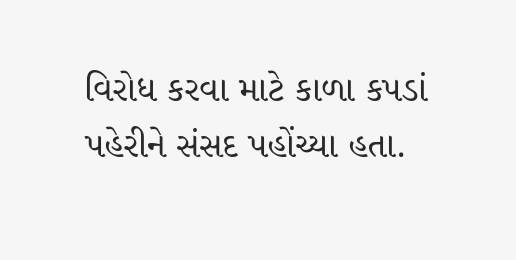વિરોધ કરવા માટે કાળા કપડાં પહેરીને સંસદ પહોંચ્યા હતા.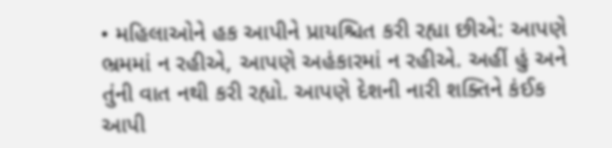• મહિલાઓને હક આપીને પ્રાયશ્ચિત કરી રહ્યા છીએ: આપણે ભ્રમમાં ન રહીએ, આપણે અહંકારમાં ન રહીએ. અહીં હું અને તુંની વાત નથી કરી રહ્યો. આપણે દેશની નારી શક્તિને કંઈક આપી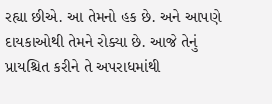રહ્યા છીએ. આ તેમનો હક છે. અને આપણે દાયકાઓથી તેમને રોક્યા છે. આજે તેનું પ્રાયશ્ચિત કરીને તે અપરાધમાંથી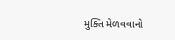મુક્તિ મેળવવાનો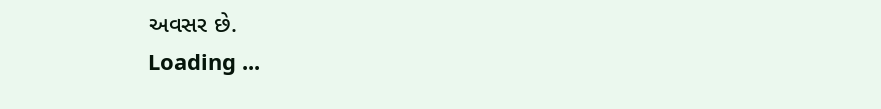અવસર છે.
Loading ...